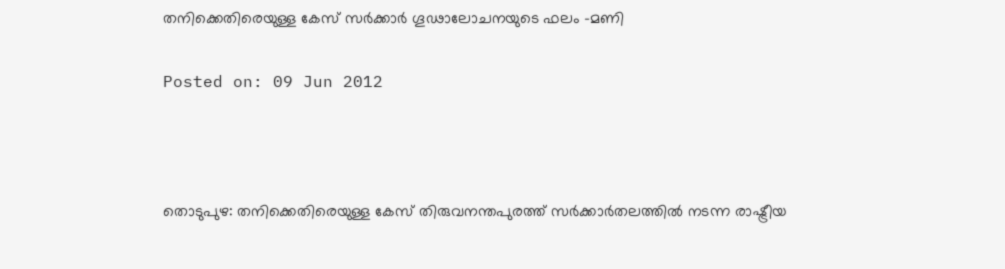തനിക്കെതിരെയുള്ള കേസ് സര്‍ക്കാര്‍ ഗൂഢാലോചനയുടെ ഫലം -മണി

Posted on: 09 Jun 2012



തൊടുപുഴ: തനിക്കെതിരെയുള്ള കേസ് തിരുവനന്തപുരത്ത് സര്‍ക്കാര്‍തലത്തില്‍ നടന്ന രാഷ്ട്രീയ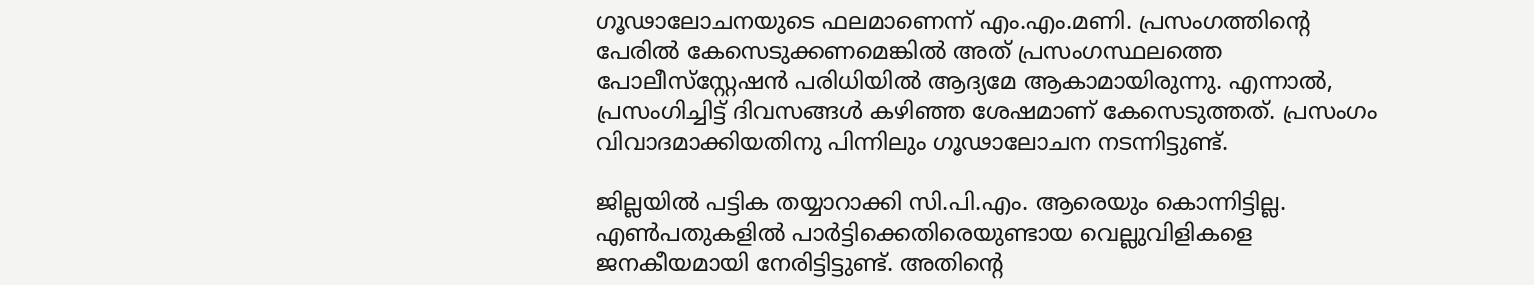ഗൂഢാലോചനയുടെ ഫലമാണെന്ന് എം.എം.മണി. പ്രസംഗത്തിന്റെ പേരില്‍ കേസെടുക്കണമെങ്കില്‍ അത് പ്രസംഗസ്ഥലത്തെ പോലീസ്‌സ്റ്റേഷന്‍ പരിധിയില്‍ ആദ്യമേ ആകാമായിരുന്നു. എന്നാല്‍, പ്രസംഗിച്ചിട്ട് ദിവസങ്ങള്‍ കഴിഞ്ഞ ശേഷമാണ് കേസെടുത്തത്. പ്രസംഗം വിവാദമാക്കിയതിനു പിന്നിലും ഗൂഢാലോചന നടന്നിട്ടുണ്ട്.

ജില്ലയില്‍ പട്ടിക തയ്യാറാക്കി സി.പി.എം. ആരെയും കൊന്നിട്ടില്ല. എണ്‍പതുകളില്‍ പാര്‍ട്ടിക്കെതിരെയുണ്ടായ വെല്ലുവിളികളെ ജനകീയമായി നേരിട്ടിട്ടുണ്ട്. അതിന്റെ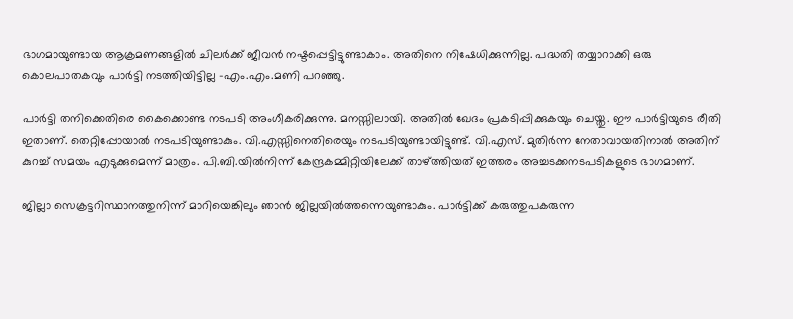ഭാഗമായുണ്ടായ ആക്രമണങ്ങളില്‍ ചിലര്‍ക്ക് ജീവന്‍ നഷ്ടപ്പെട്ടിട്ടുണ്ടാകാം. അതിനെ നിഷേധിക്കുന്നില്ല. പദ്ധതി തയ്യാറാക്കി ഒരു കൊലപാതകവും പാര്‍ട്ടി നടത്തിയിട്ടില്ല -എം.എം.മണി പറഞ്ഞു.

പാര്‍ട്ടി തനിക്കെതിരെ കൈക്കൊണ്ട നടപടി അംഗീകരിക്കുന്നു. മനസ്സിലായി. അതില്‍ ഖേദം പ്രകടിപ്പിക്കുകയും ചെയ്തു. ഈ പാര്‍ട്ടിയുടെ രീതി ഇതാണ്. തെറ്റിപ്പോയാല്‍ നടപടിയുണ്ടാകും. വി.എസ്സിനെതിരെയും നടപടിയുണ്ടായിട്ടുണ്ട്. വി.എസ്. മുതിര്‍ന്ന നേതാവായതിനാല്‍ അതിന് കുറച്ച് സമയം എടുക്കുമെന്ന് മാത്രം. പി.ബി.യില്‍നിന്ന് കേന്ദ്രകമ്മിറ്റിയിലേക്ക് താഴ്ത്തിയത് ഇത്തരം അച്ചടക്കനടപടികളുടെ ഭാഗമാണ്.

ജില്ലാ സെക്രട്ടറിസ്ഥാനത്തുനിന്ന് മാറിയെങ്കിലും ഞാന്‍ ജില്ലയില്‍ത്തന്നെയുണ്ടാകും. പാര്‍ട്ടിക്ക് കരുത്തുപകരുന്ന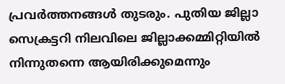പ്രവര്‍ത്തനങ്ങള്‍ തുടരും. പുതിയ ജില്ലാ സെക്രട്ടറി നിലവിലെ ജില്ലാക്കമ്മിറ്റിയില്‍ നിന്നുതന്നെ ആയിരിക്കുമെന്നും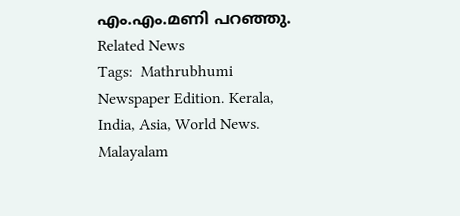എം.എം.മണി പറഞ്ഞു.
Related News
Tags:  Mathrubhumi Newspaper Edition. Kerala, India, Asia, World News. Malayalam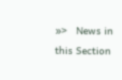»>   News in this Section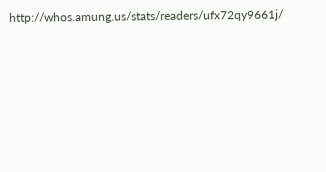http://whos.amung.us/stats/readers/ufx72qy9661j/